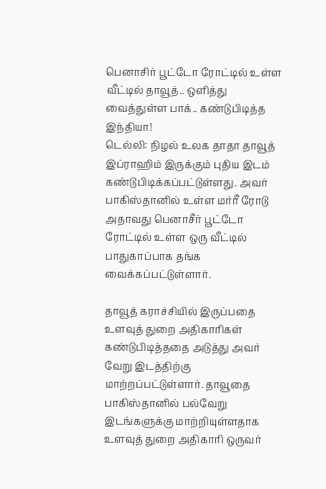பெனாசிர் பூட்டோ ரோட்டில் உள்ள வீட்டில் தாவூத்.. ஒளித்து வைத்துள்ள பாக்.. கண்டுபிடித்த இந்தியா!
டெல்லி: நிழல் உலக தாதா தாவூத் இப்ராஹிம் இருக்கும் புதிய இடம் கண்டுபிடிக்கப்பட்டுள்ளது. அவர் பாகிஸ்தானில் உள்ள மர்ரீ ரோடு அதாவது பெனாசீர் பூட்டோ ரோட்டில் உள்ள ஒரு வீட்டில் பாதுகாப்பாக தங்க வைக்கப்பட்டுள்ளார்.

தாவூத் கராச்சியில் இருப்பதை உளவுத் துறை அதிகாரிகள் கண்டுபிடித்ததை அடுத்து அவர் வேறு இடத்திற்கு மாற்றப்பட்டுள்ளார். தாவூதை பாகிஸ்தானில் பல்வேறு இடங்களுக்கு மாற்றியுள்ளதாக உளவுத் துறை அதிகாரி ஒருவர்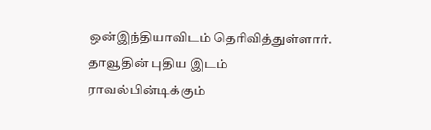ஒன்இந்தியாவிடம் தெரிவித்துள்ளார்.
தாவூதின் புதிய இடம்
ராவல்பின்டிக்கும்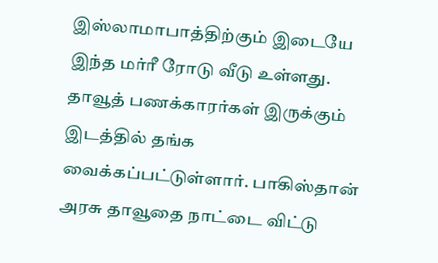இஸ்லாமாபாத்திற்கும் இடையே இந்த மர்ரீ ரோடு வீடு உள்ளது. தாவூத் பணக்காரர்கள் இருக்கும் இடத்தில் தங்க வைக்கப்பட்டுள்ளார். பாகிஸ்தான் அரசு தாவூதை நாட்டை விட்டு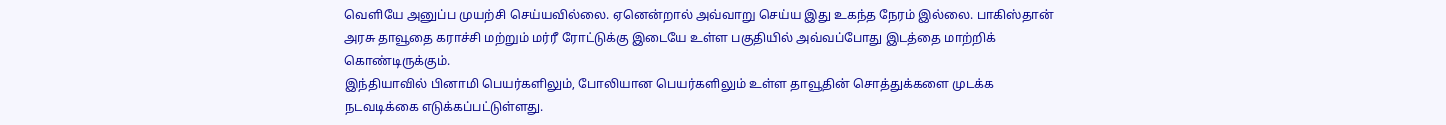வெளியே அனுப்ப முயற்சி செய்யவில்லை. ஏனென்றால் அவ்வாறு செய்ய இது உகந்த நேரம் இல்லை. பாகிஸ்தான் அரசு தாவூதை கராச்சி மற்றும் மர்ரீ ரோட்டுக்கு இடையே உள்ள பகுதியில் அவ்வப்போது இடத்தை மாற்றிக் கொண்டிருக்கும்.
இந்தியாவில் பினாமி பெயர்களிலும், போலியான பெயர்களிலும் உள்ள தாவூதின் சொத்துக்களை முடக்க நடவடிக்கை எடுக்கப்பட்டுள்ளது.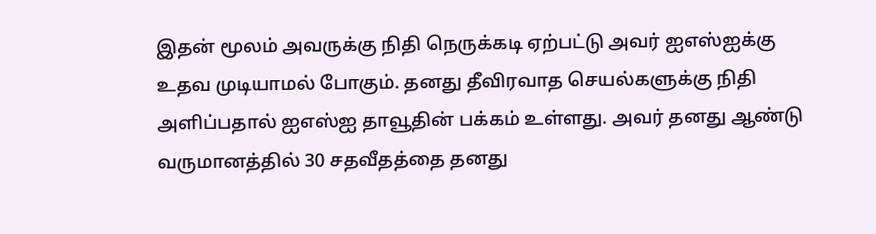இதன் மூலம் அவருக்கு நிதி நெருக்கடி ஏற்பட்டு அவர் ஐஎஸ்ஐக்கு உதவ முடியாமல் போகும். தனது தீவிரவாத செயல்களுக்கு நிதி அளிப்பதால் ஐஎஸ்ஐ தாவூதின் பக்கம் உள்ளது. அவர் தனது ஆண்டு வருமானத்தில் 30 சதவீதத்தை தனது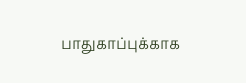பாதுகாப்புக்காக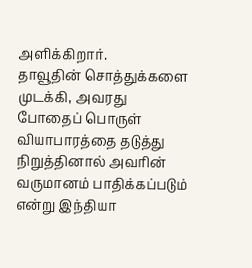அளிக்கிறார்.
தாவூதின் சொத்துக்களை முடக்கி, அவரது போதைப் பொருள் வியாபாரத்தை தடுத்து நிறுத்தினால் அவரின் வருமானம் பாதிக்கப்படும் என்று இந்தியா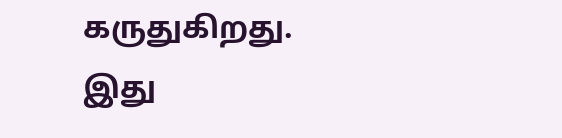கருதுகிறது. இது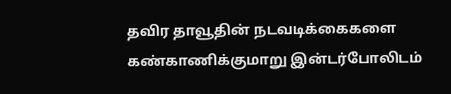தவிர தாவூதின் நடவடிக்கைகளை கண்காணிக்குமாறு இன்டர்போலிடம்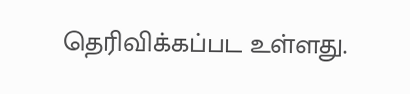தெரிவிக்கப்பட உள்ளது.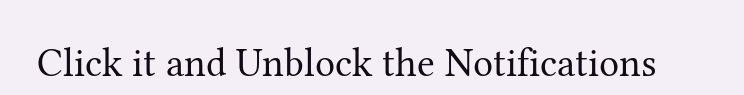Click it and Unblock the Notifications